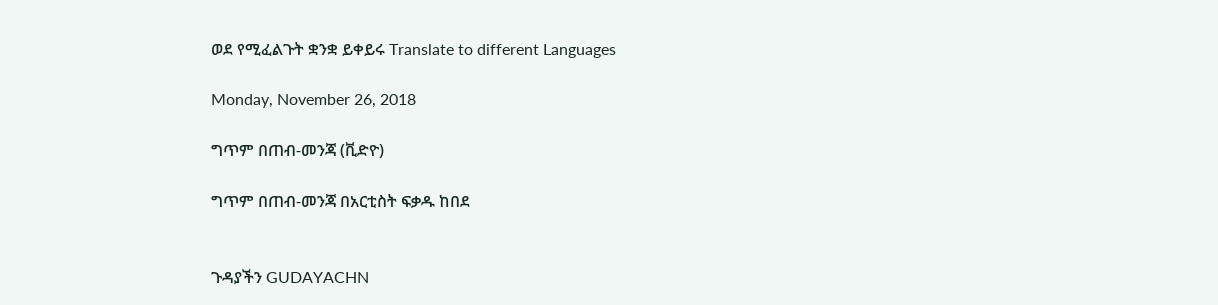ወደ የሚፈልጉት ቋንቋ ይቀይሩ Translate to different Languages

Monday, November 26, 2018

ግጥም በጠብ-መንጃ (ቪድዮ)

ግጥም በጠብ-መንጃ በአርቲስት ፍቃዱ ከበደ


ጉዳያችን GUDAYACHN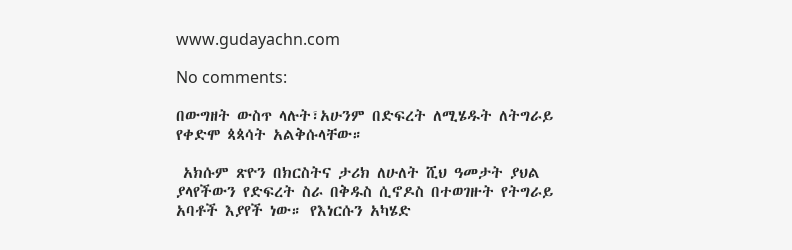www.gudayachn.com

No comments:

በውግዘት ውስጥ ላሉት፣አሁንም በድፍረት ለሚሄዱት ለትግራይ የቀድሞ ጳጳሳት አልቅሱላቸው።

 አክሱም ጽዮን በክርስትና ታሪክ ለሁለት ሺህ ዓመታት ያህል ያላየችውን የድፍረት ስራ በቅዱስ ሲኖዶስ በተወገዙት የትግራይ አባቶች እያየች ነው። የእነርሱን አካሄድ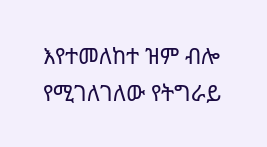እየተመለከተ ዝም ብሎ የሚገለገለው የትግራይ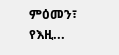ምዕመን፣ የእዚ...